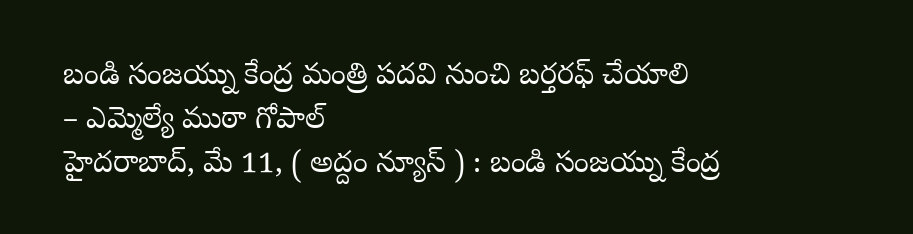బండి సంజయ్ను కేంద్ర మంత్రి పదవి నుంచి బర్తరఫ్ చేయాలి
– ఎమ్మెల్యే ముఠా గోపాల్
హైదరాబాద్, మే 11, ( అద్దం న్యూస్ ) : బండి సంజయ్ను కేంద్ర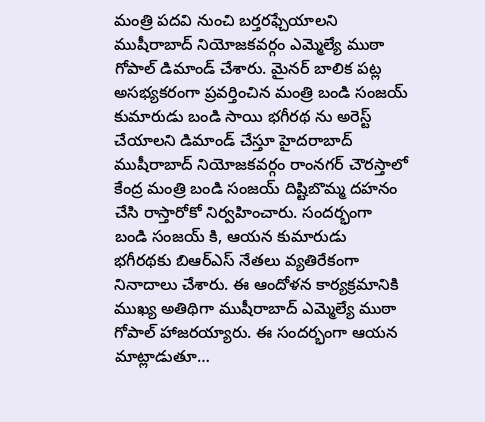మంత్రి పదవి నుంచి బర్తరఫ్చేయాలని ముషీరాబాద్ నియోజకవర్గం ఎమ్మెల్యే ముఠా గోపాల్ డిమాండ్ చేశారు. మైనర్ బాలిక పట్ల అసభ్యకరంగా ప్రవర్తించిన మంత్రి బండి సంజయ్ కుమారుడు బండి సాయి భగీరథ ను అరెస్ట్ చేయాలని డిమాండ్ చేస్తూ హైదరాబాద్ ముషీరాబాద్ నియోజకవర్గం రాంనగర్ చౌరస్తాలో కేంద్ర మంత్రి బండి సంజయ్ దిష్టిబొమ్మ దహనం చేసి రాస్తారోకో నిర్వహించారు. సందర్భంగా బండి సంజయ్ కి, ఆయన కుమారుడు భగీరథకు బిఆర్ఎస్ నేతలు వ్యతిరేకంగా నినాదాలు చేశారు. ఈ ఆందోళన కార్యక్రమానికి ముఖ్య అతిథిగా ముషీరాబాద్ ఎమ్మెల్యే ముఠా గోపాల్ హాజరయ్యారు. ఈ సందర్భంగా ఆయన మాట్లాడుతూ…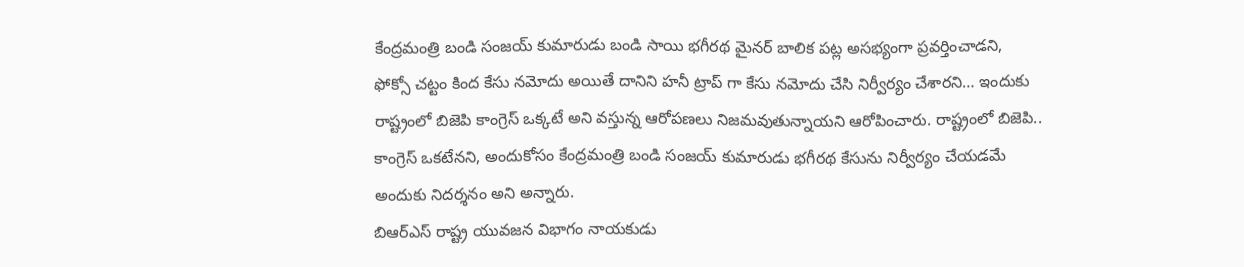కేంద్రమంత్రి బండి సంజయ్ కుమారుడు బండి సాయి భగీరథ మైనర్ బాలిక పట్ల అసభ్యంగా ప్రవర్తించాడని, ఫోక్సో చట్టం కింద కేసు నమోదు అయితే దానిని హనీ ట్రాప్ గా కేసు నమోదు చేసి నిర్వీర్యం చేశారని… ఇందుకు రాష్ట్రంలో బిజెపి కాంగ్రెస్ ఒక్కటే అని వస్తున్న ఆరోపణలు నిజమవుతున్నాయని ఆరోపించారు. రాష్ట్రంలో బిజెపి.. కాంగ్రెస్ ఒకటేనని, అందుకోసం కేంద్రమంత్రి బండి సంజయ్ కుమారుడు భగీరథ కేసును నిర్వీర్యం చేయడమే అందుకు నిదర్శనం అని అన్నారు.
బిఆర్ఎస్ రాష్ట్ర యువజన విభాగం నాయకుడు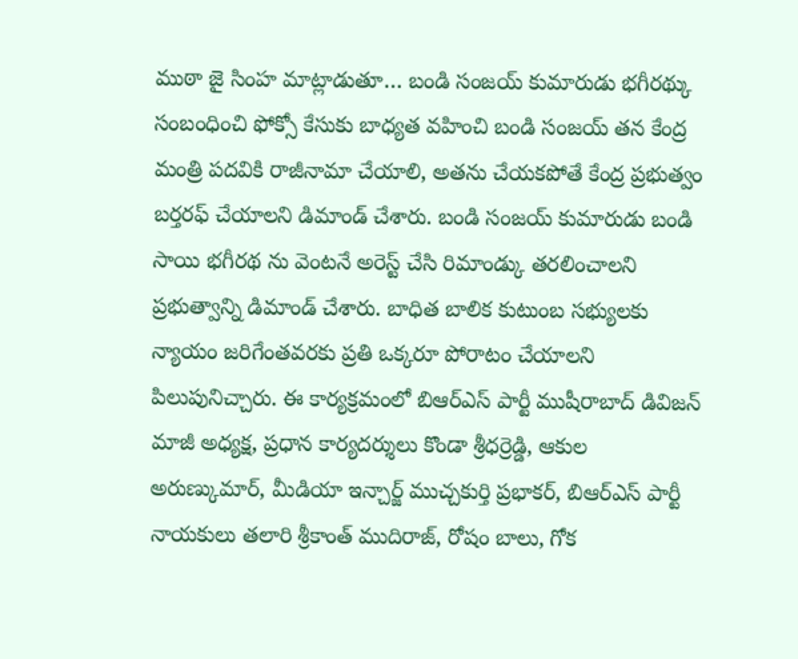ముఠా జై సింహ మాట్లాడుతూ… బండి సంజయ్ కుమారుడు భగీరథ్కు సంబంధించి ఫోక్సో కేసుకు బాధ్యత వహించి బండి సంజయ్ తన కేంద్ర మంత్రి పదవికి రాజీనామా చేయాలి, అతను చేయకపోతే కేంద్ర ప్రభుత్వం బర్తరఫ్ చేయాలని డిమాండ్ చేశారు. బండి సంజయ్ కుమారుడు బండి సాయి భగీరథ ను వెంటనే అరెస్ట్ చేసి రిమాండ్కు తరలించాలని ప్రభుత్వాన్ని డిమాండ్ చేశారు. బాధిత బాలిక కుటుంబ సభ్యులకు న్యాయం జరిగేంతవరకు ప్రతి ఒక్కరూ పోరాటం చేయాలని పిలుపునిచ్చారు. ఈ కార్యక్రమంలో బిఆర్ఎస్ పార్టీ ముషీరాబాద్ డివిజన్ మాజీ అధ్యక్ష, ప్రధాన కార్యదర్శులు కొండా శ్రీధర్రెడ్డి, ఆకుల అరుణ్కుమార్, మీడియా ఇన్చార్జ్ ముచ్చకుర్తి ప్రభాకర్, బిఆర్ఎస్ పార్టీ నాయకులు తలారి శ్రీకాంత్ ముదిరాజ్, రోషం బాలు, గోక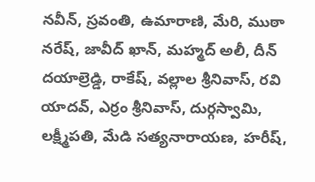నవీన్, స్రవంతి, ఉమారాణి, మేరి, ముఠా నరేష్, జావీద్ ఖాన్, మహ్మద్ అలీ, దీన్ దయాల్రెడ్డి, రాకేష్, వల్లాల శ్రీనివాస్, రవి యాదవ్, ఎర్రం శ్రీనివాస్, దుర్గస్వామి, లక్ష్మీపతి, మేడి సత్యనారాయణ, హరీష్,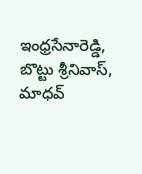ఇంధ్రసేనారెడ్డి, బొట్టు శ్రీనివాస్, మాధవ్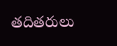తదితరులు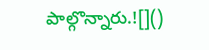పాల్గొన్నారు.![]()